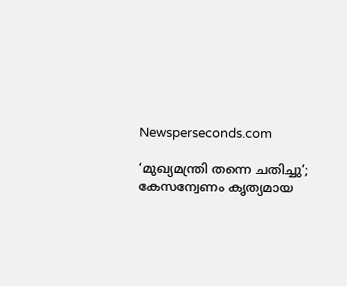Newsperseconds.com

‘മുഖ്യമന്ത്രി തന്നെ ചതിച്ചു’; കേസന്വേണം കൃത്യമായ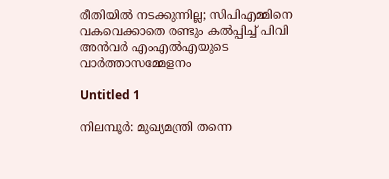രീതിയില്‍ നടക്കുന്നില്ല; സിപിഎമ്മിനെ വകവെക്കാതെ രണ്ടും കല്‍പ്പിച്ച് പിവി അന്‍വര്‍ എംഎല്‍എയുടെ വാര്‍ത്താസമ്മേളനം

Untitled 1

നിലമ്പൂര്‍: മുഖ്യമന്ത്രി തന്നെ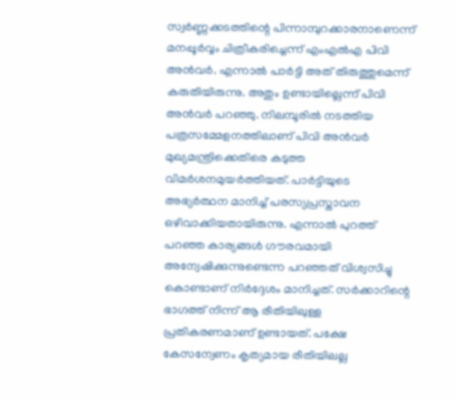സ്വര്‍ണ്ണക്കടത്തിന്റെ പിന്നാമ്പുറക്കാരനാണെന്ന് മനപ്പൂര്‍വ്വം ചിത്രീകരിച്ചെന്ന് എംഎല്‍എ പിവി അന്‍വര്‍. എന്നാല്‍ പാര്‍ട്ടി അത് തിരുത്തുമെന്ന് കരുതിയിരുന്നു. അതും ഉണ്ടായില്ലെന്ന് പിവി അന്‍വര്‍ പറഞ്ഞു. നിലമ്പൂരില്‍ നടത്തിയ പത്രസമ്മേളനത്തിലാണ് പിവി അന്‍വര്‍ മുഖ്യമന്ത്രിക്കെതിരെ കടുത്ത വിമര്‍ശനമുയര്‍ത്തിയത്. പാര്‍ട്ടിയുടെ അഭ്യര്‍ത്ഥന മാനിച്ച് പരസ്യപ്രസ്താവന ഒഴിവാക്കിയതായിരുന്നു. എന്നാല്‍ പുറത്ത് പറഞ്ഞ കാര്യങ്ങള്‍ ഗൗരവമായി അന്വേഷിക്കുന്നുണ്ടെന്ന പറഞ്ഞത് വിശ്വസിച്ചു കൊണ്ടാണ് നിര്‍ദ്ദേശം മാനിച്ചത്. സര്‍ക്കാറിന്റെ ഭാഗത്ത് നിന്ന് ആ രീതിയിലുള്ള പ്രതികരണമാണ് ഉണ്ടായത്. പക്ഷേ കേസന്വേണം കൃത്യമായ രീതിയിലല്ല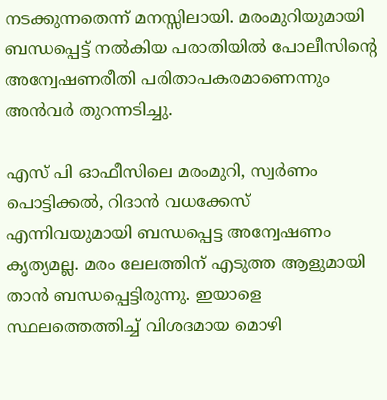നടക്കുന്നതെന്ന് മനസ്സിലായി. മരംമുറിയുമായി ബന്ധപ്പെട്ട് നല്‍കിയ പരാതിയില്‍ പോലീസിന്റെ അന്വേഷണരീതി പരിതാപകരമാണെന്നും അന്‍വര്‍ തുറന്നടിച്ചു.

എസ് പി ഓഫീസിലെ മരംമുറി, സ്വര്‍ണം പൊട്ടിക്കല്‍, റിദാന്‍ വധക്കേസ് എന്നിവയുമായി ബന്ധപ്പെട്ട അന്വേഷണം കൃത്യമല്ല. മരം ലേലത്തിന് എടുത്ത ആളുമായി താന്‍ ബന്ധപ്പെട്ടിരുന്നു. ഇയാളെ സ്ഥലത്തെത്തിച്ച് വിശദമായ മൊഴി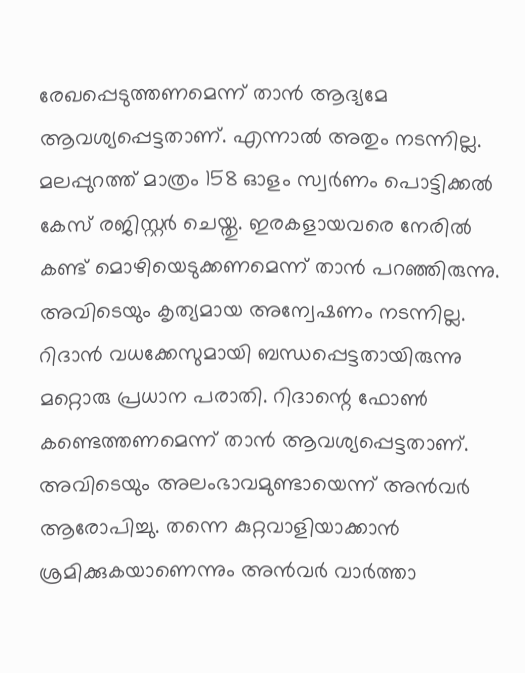രേഖപ്പെടുത്തണമെന്ന് താന്‍ ആദ്യമേ ആവശ്യപ്പെട്ടതാണ്. എന്നാല്‍ അതും നടന്നില്ല. മലപ്പുറത്ത് മാത്രം 158 ഓളം സ്വര്‍ണം പൊട്ടിക്കല്‍ കേസ് രജിസ്റ്റര്‍ ചെയ്തു. ഇരകളായവരെ നേരില്‍ കണ്ട് മൊഴിയെടുക്കണമെന്ന് താന്‍ പറഞ്ഞിരുന്നു. അവിടെയും കൃത്യമായ അന്വേഷണം നടന്നില്ല. റിദാന്‍ വധക്കേസുമായി ബന്ധപ്പെട്ടതായിരുന്നു മറ്റൊരു പ്രധാന പരാതി. റിദാന്റെ ഫോണ്‍ കണ്ടെത്തണമെന്ന് താന്‍ ആവശ്യപ്പെട്ടതാണ്. അവിടെയും അലംഭാവമുണ്ടായെന്ന് അന്‍വര്‍ ആരോപിച്ചു. തന്നെ കുറ്റവാളിയാക്കാന്‍ ശ്രമിക്കുകയാണെന്നും അന്‍വര്‍ വാര്‍ത്താ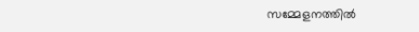സമ്മേളനത്തില്‍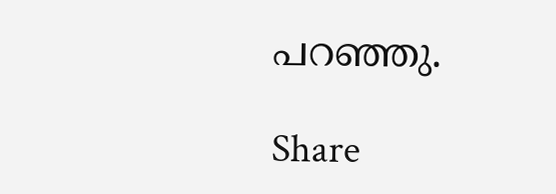പറഞ്ഞു.

Share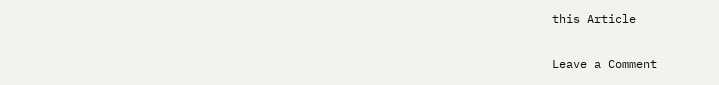this Article

Leave a Comment